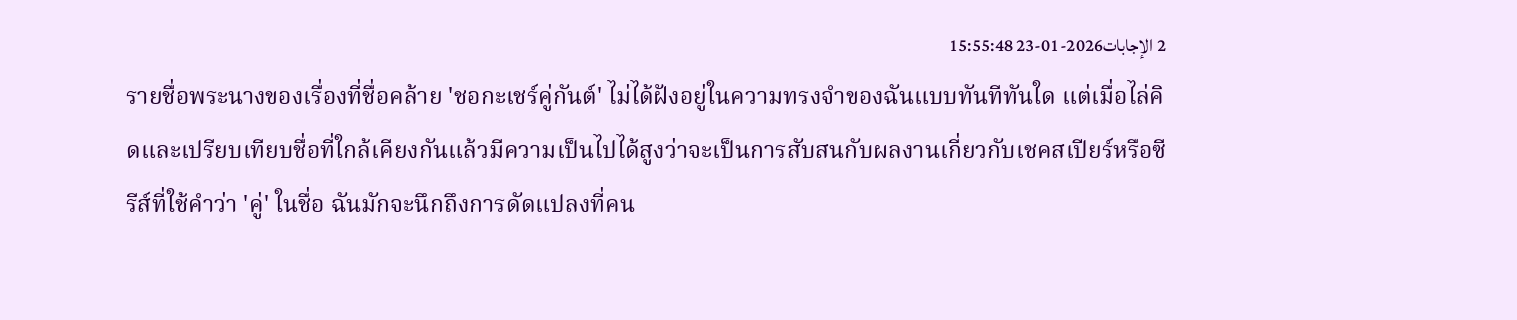2 الإجابات2026-01-23 15:55:48
รายชื่อพระนางของเรื่องที่ชื่อคล้าย 'ชอกะเชร์คู่กันต์' ไม่ได้ฝังอยู่ในความทรงจำของฉันแบบทันทีทันใด แต่เมื่อไล่คิดและเปรียบเทียบชื่อที่ใกล้เคียงกันแล้วมีความเป็นไปได้สูงว่าจะเป็นการสับสนกับผลงานเกี่ยวกับเชคสเปียร์หรือซีรีส์ที่ใช้คำว่า 'คู่' ในชื่อ ฉันมักจะนึกถึงการดัดแปลงที่คน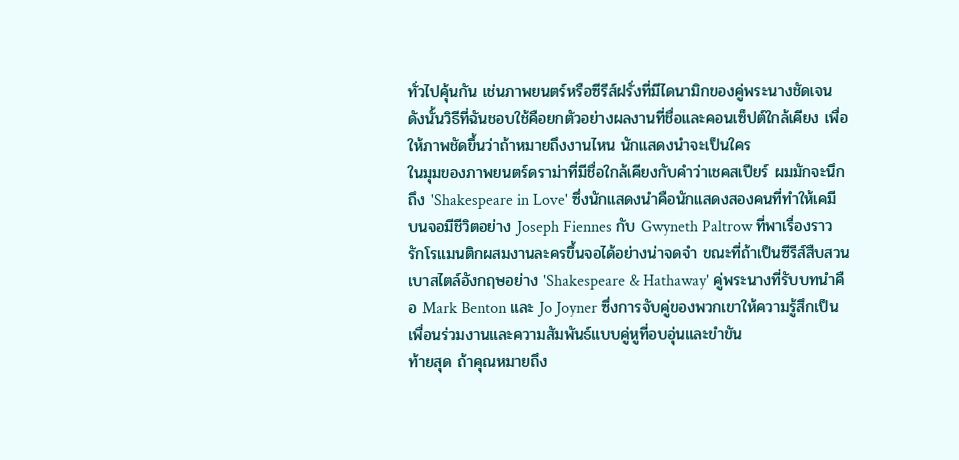ทั่วไปคุ้นกัน เช่นภาพยนตร์หรือซีรีส์ฝรั่งที่มีไดนามิกของคู่พระนางชัดเจน ดังนั้นวิธีที่ฉันชอบใช้คือยกตัวอย่างผลงานที่ชื่อและคอนเซ็ปต์ใกล้เคียง เพื่อให้ภาพชัดขึ้นว่าถ้าหมายถึงงานไหน นักแสดงนำจะเป็นใคร
ในมุมของภาพยนตร์ดราม่าที่มีชื่อใกล้เคียงกับคำว่าเชคสเปียร์ ผมมักจะนึกถึง 'Shakespeare in Love' ซึ่งนักแสดงนำคือนักแสดงสองคนที่ทำให้เคมีบนจอมีชีวิตอย่าง Joseph Fiennes กับ Gwyneth Paltrow ที่พาเรื่องราวรักโรแมนติกผสมงานละครขึ้นจอได้อย่างน่าจดจำ ขณะที่ถ้าเป็นซีรีส์สืบสวนเบาสไตล์อังกฤษอย่าง 'Shakespeare & Hathaway' คู่พระนางที่รับบทนำคือ Mark Benton และ Jo Joyner ซึ่งการจับคู่ของพวกเขาให้ความรู้สึกเป็นเพื่อนร่วมงานและความสัมพันธ์แบบคู่หูที่อบอุ่นและขำขัน
ท้ายสุด ถ้าคุณหมายถึง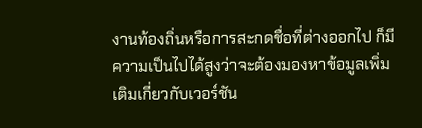งานท้องถิ่นหรือการสะกดชื่อที่ต่างออกไป ก็มีความเป็นไปได้สูงว่าจะต้องมองหาข้อมูลเพิ่มเติมเกี่ยวกับเวอร์ชัน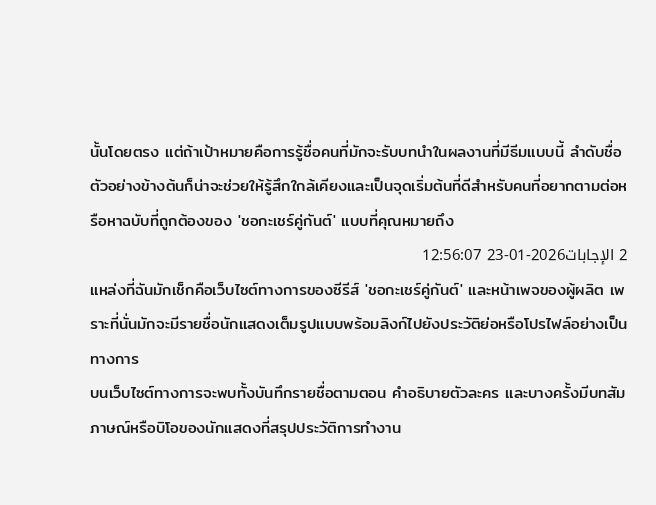นั้นโดยตรง แต่ถ้าเป้าหมายคือการรู้ชื่อคนที่มักจะรับบทนำในผลงานที่มีธีมแบบนี้ ลำดับชื่อตัวอย่างข้างต้นก็น่าจะช่วยให้รู้สึกใกล้เคียงและเป็นจุดเริ่มต้นที่ดีสำหรับคนที่อยากตามต่อหรือหาฉบับที่ถูกต้องของ 'ชอกะเชร์คู่กันต์' แบบที่คุณหมายถึง
2 الإجابات2026-01-23 12:56:07
แหล่งที่ฉันมักเช็กคือเว็บไซต์ทางการของซีรีส์ 'ชอกะเชร์คู่กันต์' และหน้าเพจของผู้ผลิต เพราะที่นั่นมักจะมีรายชื่อนักแสดงเต็มรูปแบบพร้อมลิงก์ไปยังประวัติย่อหรือโปรไฟล์อย่างเป็นทางการ
บนเว็บไซต์ทางการจะพบทั้งบันทึกรายชื่อตามตอน คำอธิบายตัวละคร และบางครั้งมีบทสัมภาษณ์หรือบิโอของนักแสดงที่สรุปประวัติการทำงาน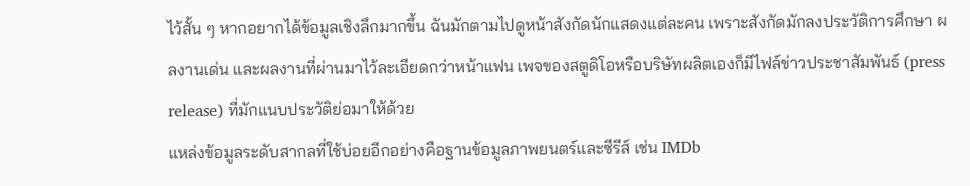ไว้สั้น ๆ หากอยากได้ข้อมูลเชิงลึกมากขึ้น ฉันมักตามไปดูหน้าสังกัดนักแสดงแต่ละคน เพราะสังกัดมักลงประวัติการศึกษา ผลงานเด่น และผลงานที่ผ่านมาไว้ละเอียดกว่าหน้าแฟน เพจของสตูดิโอหรือบริษัทผลิตเองก็มีไฟล์ข่าวประชาสัมพันธ์ (press release) ที่มักแนบประวัติย่อมาให้ด้วย
แหล่งข้อมูลระดับสากลที่ใช้บ่อยอีกอย่างคือฐานข้อมูลภาพยนตร์และซีรีส์ เช่น IMDb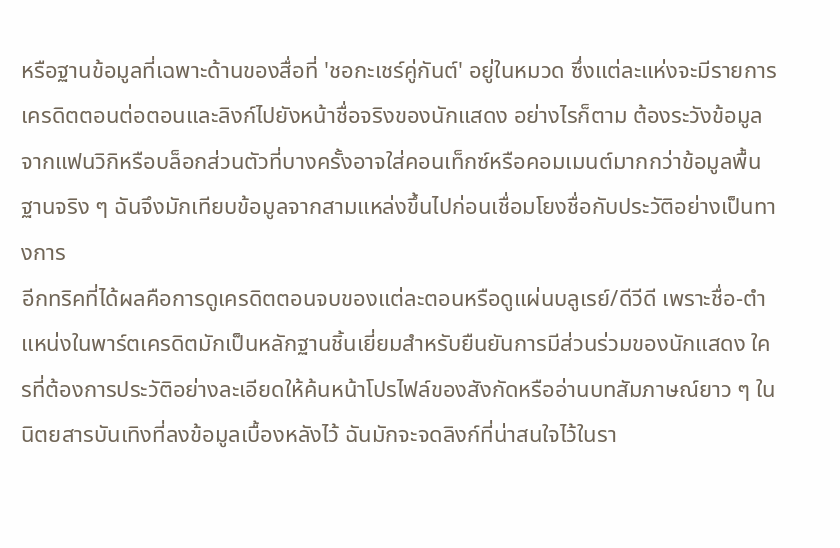หรือฐานข้อมูลที่เฉพาะด้านของสื่อที่ 'ชอกะเชร์คู่กันต์' อยู่ในหมวด ซึ่งแต่ละแห่งจะมีรายการเครดิตตอนต่อตอนและลิงก์ไปยังหน้าชื่อจริงของนักแสดง อย่างไรก็ตาม ต้องระวังข้อมูลจากแฟนวิกิหรือบล็อกส่วนตัวที่บางครั้งอาจใส่คอนเท็กซ์หรือคอมเมนต์มากกว่าข้อมูลพื้นฐานจริง ๆ ฉันจึงมักเทียบข้อมูลจากสามแหล่งขึ้นไปก่อนเชื่อมโยงชื่อกับประวัติอย่างเป็นทางการ
อีกทริคที่ได้ผลคือการดูเครดิตตอนจบของแต่ละตอนหรือดูแผ่นบลูเรย์/ดีวีดี เพราะชื่อ-ตำแหน่งในพาร์ตเครดิตมักเป็นหลักฐานชิ้นเยี่ยมสำหรับยืนยันการมีส่วนร่วมของนักแสดง ใครที่ต้องการประวัติอย่างละเอียดให้ค้นหน้าโปรไฟล์ของสังกัดหรืออ่านบทสัมภาษณ์ยาว ๆ ในนิตยสารบันเทิงที่ลงข้อมูลเบื้องหลังไว้ ฉันมักจะจดลิงก์ที่น่าสนใจไว้ในรา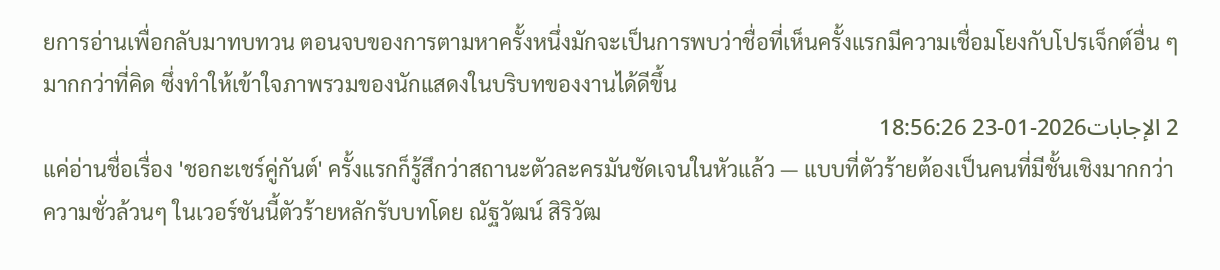ยการอ่านเพื่อกลับมาทบทวน ตอนจบของการตามหาครั้งหนึ่งมักจะเป็นการพบว่าชื่อที่เห็นครั้งแรกมีความเชื่อมโยงกับโปรเจ็กต์อื่น ๆ มากกว่าที่คิด ซึ่งทำให้เข้าใจภาพรวมของนักแสดงในบริบทของงานได้ดีขึ้น
2 الإجابات2026-01-23 18:56:26
แค่อ่านชื่อเรื่อง 'ชอกะเชร์คู่กันต์' ครั้งแรกก็รู้สึกว่าสถานะตัวละครมันชัดเจนในหัวแล้ว — แบบที่ตัวร้ายต้องเป็นคนที่มีชั้นเชิงมากกว่าความชั่วล้วนๆ ในเวอร์ชันนี้ตัวร้ายหลักรับบทโดย ณัฐวัฒน์ สิริวัฒ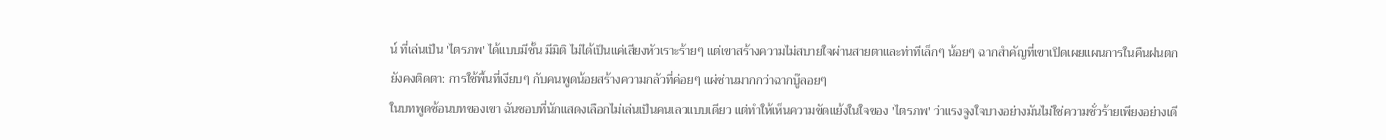น์ ที่เล่นเป็น 'ไตรภพ' ได้แบบมีชั้น มีมิติ ไม่ได้เป็นแค่เสียงหัวเราะร้ายๆ แต่เขาสร้างความไม่สบายใจผ่านสายตาและท่าทีเล็กๆ น้อยๆ ฉากสำคัญที่เขาเปิดเผยแผนการในคืนฝนตกยังคงติดตา: การใช้พื้นที่เงียบๆ กับคนพูดน้อยสร้างความกลัวที่ค่อยๆ แผ่ซ่านมากกว่าฉากบู๊ลอยๆ
ในบทพูดซ้อนบทของเขา ฉันชอบที่นักแสดงเลือกไม่เล่นเป็นคนเลวแบบเดียว แต่ทำให้เห็นความขัดแย้งในใจของ 'ไตรภพ' ว่าแรงจูงใจบางอย่างมันไม่ใช่ความชั่วร้ายเพียงอย่างเดี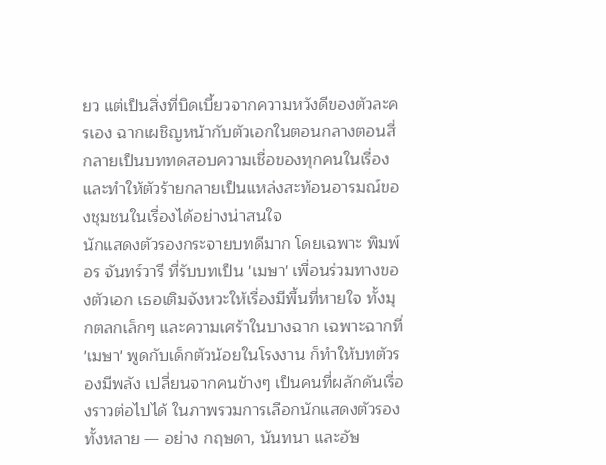ยว แต่เป็นสิ่งที่บิดเบี้ยวจากความหวังดีของตัวละครเอง ฉากเผชิญหน้ากับตัวเอกในตอนกลางตอนสี่ กลายเป็นบททดสอบความเชื่อของทุกคนในเรื่อง และทำให้ตัวร้ายกลายเป็นแหล่งสะท้อนอารมณ์ของชุมชนในเรื่องได้อย่างน่าสนใจ
นักแสดงตัวรองกระจายบทดีมาก โดยเฉพาะ พิมพ์อร จันทร์วารี ที่รับบทเป็น 'เมษา' เพื่อนร่วมทางของตัวเอก เธอเติมจังหวะให้เรื่องมีพื้นที่หายใจ ทั้งมุกตลกเล็กๆ และความเศร้าในบางฉาก เฉพาะฉากที่ 'เมษา' พูดกับเด็กตัวน้อยในโรงงาน ก็ทำให้บทตัวรองมีพลัง เปลี่ยนจากคนข้างๆ เป็นคนที่ผลักดันเรื่องราวต่อไปได้ ในภาพรวมการเลือกนักแสดงตัวรองทั้งหลาย — อย่าง กฤษดา, นันทนา และอัษ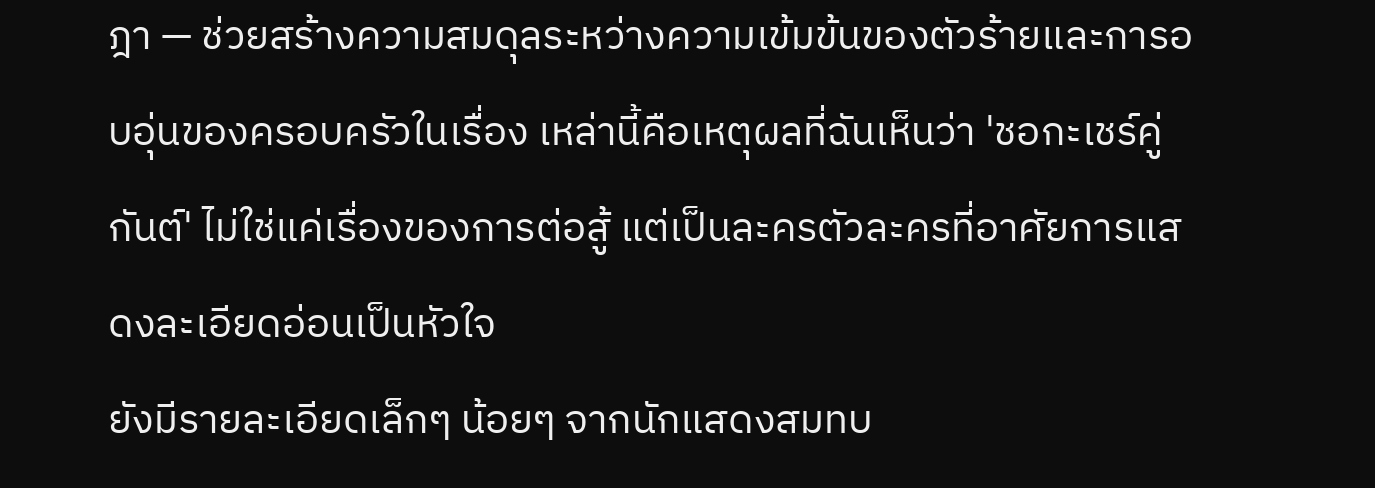ฎา — ช่วยสร้างความสมดุลระหว่างความเข้มข้นของตัวร้ายและการอบอุ่นของครอบครัวในเรื่อง เหล่านี้คือเหตุผลที่ฉันเห็นว่า 'ชอกะเชร์คู่กันต์' ไม่ใช่แค่เรื่องของการต่อสู้ แต่เป็นละครตัวละครที่อาศัยการแสดงละเอียดอ่อนเป็นหัวใจ
ยังมีรายละเอียดเล็กๆ น้อยๆ จากนักแสดงสมทบ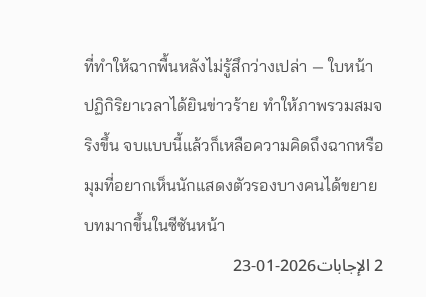ที่ทำให้ฉากพื้นหลังไม่รู้สึกว่างเปล่า — ใบหน้า ปฏิกิริยาเวลาได้ยินข่าวร้าย ทำให้ภาพรวมสมจริงขึ้น จบแบบนี้แล้วก็เหลือความคิดถึงฉากหรือมุมที่อยากเห็นนักแสดงตัวรองบางคนได้ขยายบทมากขึ้นในซีซันหน้า
2 الإجابات2026-01-23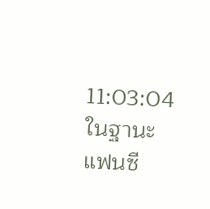11:03:04
ในฐานะแฟนซี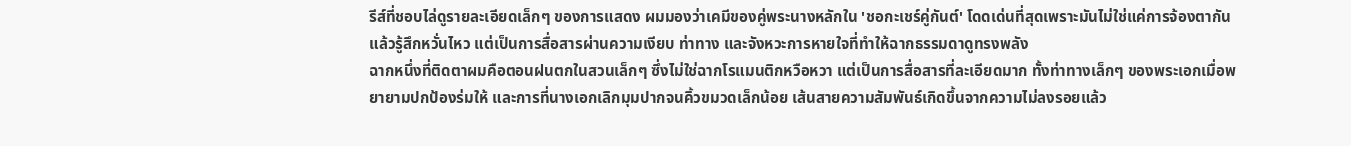รีส์ที่ชอบไล่ดูรายละเอียดเล็กๆ ของการแสดง ผมมองว่าเคมีของคู่พระนางหลักใน 'ชอกะเชร์คู่กันต์' โดดเด่นที่สุดเพราะมันไม่ใช่แค่การจ้องตากันแล้วรู้สึกหวั่นไหว แต่เป็นการสื่อสารผ่านความเงียบ ท่าทาง และจังหวะการหายใจที่ทำให้ฉากธรรมดาดูทรงพลัง
ฉากหนึ่งที่ติดตาผมคือตอนฝนตกในสวนเล็กๆ ซึ่งไม่ใช่ฉากโรแมนติกหวือหวา แต่เป็นการสื่อสารที่ละเอียดมาก ทั้งท่าทางเล็กๆ ของพระเอกเมื่อพยายามปกป้องร่มให้ และการที่นางเอกเลิกมุมปากจนคิ้วขมวดเล็กน้อย เส้นสายความสัมพันธ์เกิดขึ้นจากความไม่ลงรอยแล้ว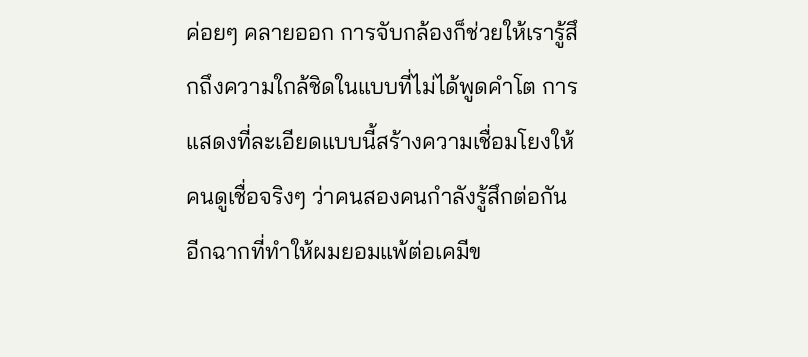ค่อยๆ คลายออก การจับกล้องก็ช่วยให้เรารู้สึกถึงความใกล้ชิดในแบบที่ไม่ได้พูดคำโต การแสดงที่ละเอียดแบบนี้สร้างความเชื่อมโยงให้คนดูเชื่อจริงๆ ว่าคนสองคนกำลังรู้สึกต่อกัน
อีกฉากที่ทำให้ผมยอมแพ้ต่อเคมีข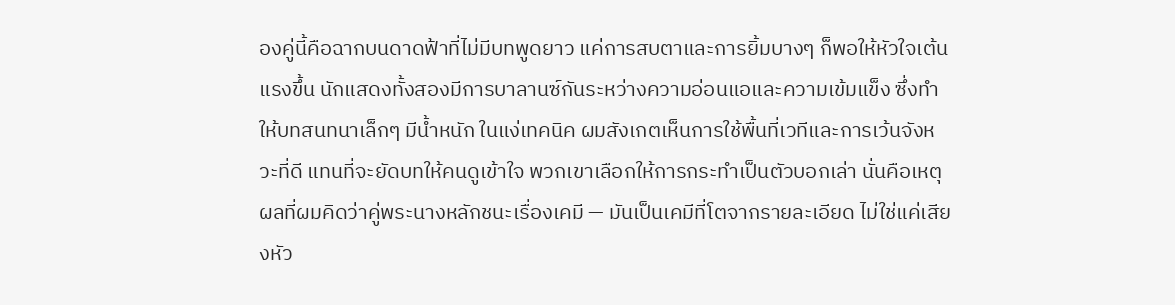องคู่นี้คือฉากบนดาดฟ้าที่ไม่มีบทพูดยาว แค่การสบตาและการยิ้มบางๆ ก็พอให้หัวใจเต้นแรงขึ้น นักแสดงทั้งสองมีการบาลานซ์กันระหว่างความอ่อนแอและความเข้มแข็ง ซึ่งทำให้บทสนทนาเล็กๆ มีน้ำหนัก ในแง่เทคนิค ผมสังเกตเห็นการใช้พื้นที่เวทีและการเว้นจังหวะที่ดี แทนที่จะยัดบทให้คนดูเข้าใจ พวกเขาเลือกให้การกระทำเป็นตัวบอกเล่า นั่นคือเหตุผลที่ผมคิดว่าคู่พระนางหลักชนะเรื่องเคมี — มันเป็นเคมีที่โตจากรายละเอียด ไม่ใช่แค่เสียงหัว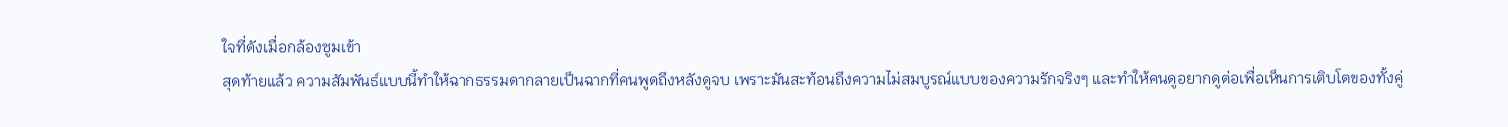ใจที่ดังเมื่อกล้องซูมเข้า
สุดท้ายแล้ว ความสัมพันธ์แบบนี้ทำให้ฉากธรรมดากลายเป็นฉากที่คนพูดถึงหลังดูจบ เพราะมันสะท้อนถึงความไม่สมบูรณ์แบบของความรักจริงๆ และทำให้คนดูอยากดูต่อเพื่อเห็นการเติบโตของทั้งคู่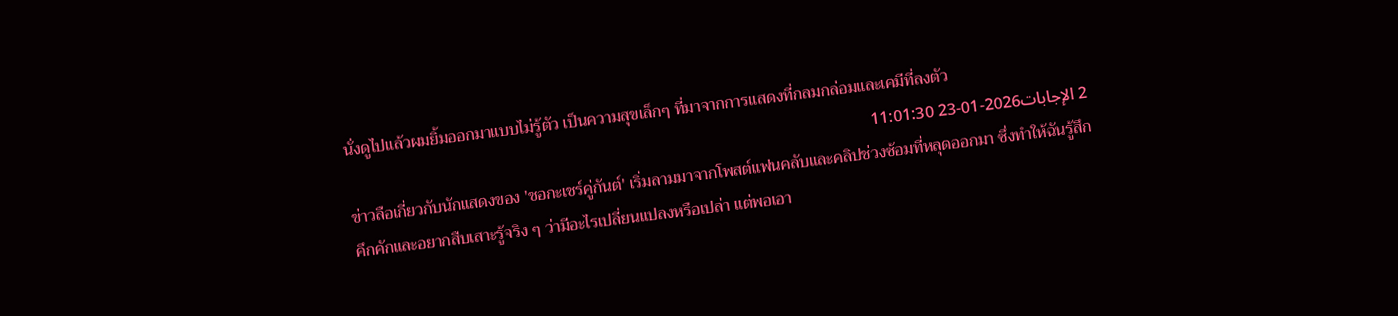นั่งดูไปแล้วผมยิ้มออกมาแบบไม่รู้ตัว เป็นความสุขเล็กๆ ที่มาจากการแสดงที่กลมกล่อมและเคมีที่ลงตัว
2 الإجابات2026-01-23 11:01:30
ข่าวลือเกี่ยวกับนักแสดงของ 'ชอกะเชร์คู่กันต์' เริ่มลามมาจากโพสต์แฟนคลับและคลิปช่วงซ้อมที่หลุดออกมา ซึ่งทำให้ฉันรู้สึกคึกคักและอยากสืบเสาะรู้จริง ๆ ว่ามีอะไรเปลี่ยนแปลงหรือเปล่า แต่พอเอา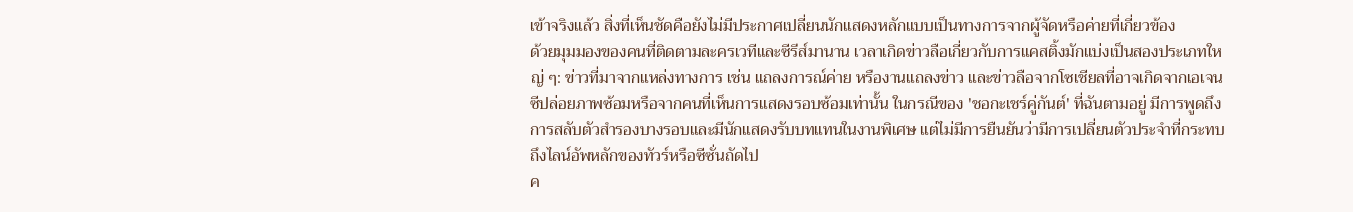เข้าจริงแล้ว สิ่งที่เห็นชัดคือยังไม่มีประกาศเปลี่ยนนักแสดงหลักแบบเป็นทางการจากผู้จัดหรือค่ายที่เกี่ยวข้อง
ด้วยมุมมองของคนที่ติดตามละครเวทีและซีรีส์มานาน เวลาเกิดข่าวลือเกี่ยวกับการแคสติ้งมักแบ่งเป็นสองประเภทใหญ่ ๆ: ข่าวที่มาจากแหล่งทางการ เช่น แถลงการณ์ค่าย หรืองานแถลงข่าว และข่าวลือจากโซเชียลที่อาจเกิดจากเอเจนซีปล่อยภาพซ้อมหรือจากคนที่เห็นการแสดงรอบซ้อมเท่านั้น ในกรณีของ 'ชอกะเชร์คู่กันต์' ที่ฉันตามอยู่ มีการพูดถึงการสลับตัวสำรองบางรอบและมีนักแสดงรับบทแทนในงานพิเศษ แต่ไม่มีการยืนยันว่ามีการเปลี่ยนตัวประจำที่กระทบถึงไลน์อัพหลักของทัวร์หรือซีซั่นถัดไป
ค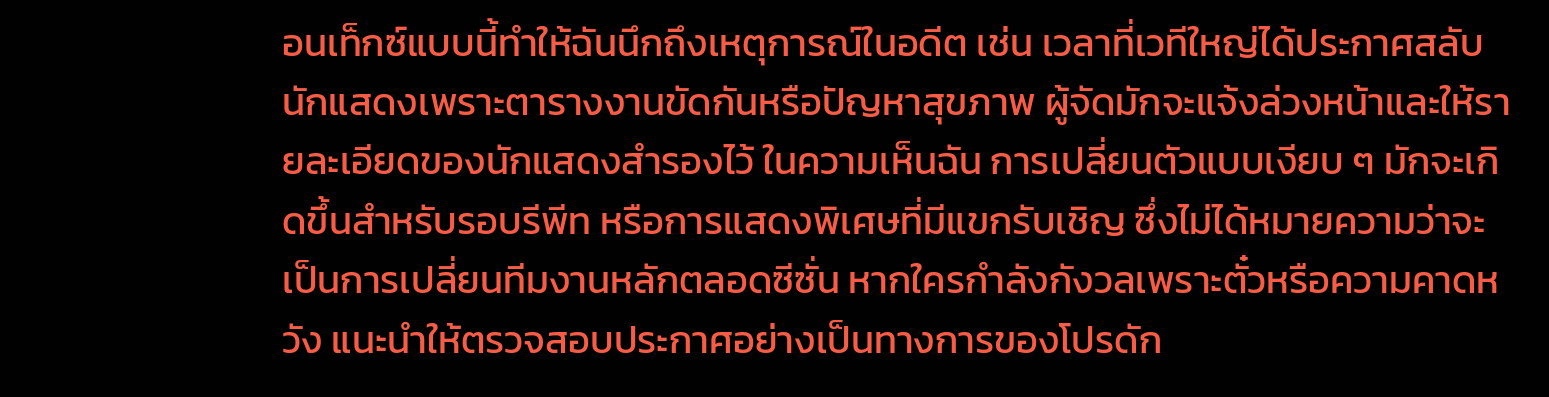อนเท็กซ์แบบนี้ทำให้ฉันนึกถึงเหตุการณ์ในอดีต เช่น เวลาที่เวทีใหญ่ได้ประกาศสลับนักแสดงเพราะตารางงานขัดกันหรือปัญหาสุขภาพ ผู้จัดมักจะแจ้งล่วงหน้าและให้รายละเอียดของนักแสดงสำรองไว้ ในความเห็นฉัน การเปลี่ยนตัวแบบเงียบ ๆ มักจะเกิดขึ้นสำหรับรอบรีพีท หรือการแสดงพิเศษที่มีแขกรับเชิญ ซึ่งไม่ได้หมายความว่าจะเป็นการเปลี่ยนทีมงานหลักตลอดซีซั่น หากใครกำลังกังวลเพราะตั๋วหรือความคาดหวัง แนะนำให้ตรวจสอบประกาศอย่างเป็นทางการของโปรดัก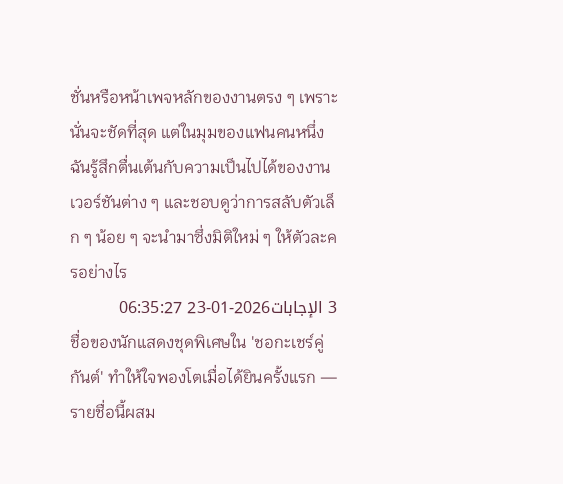ชั่นหรือหน้าเพจหลักของงานตรง ๆ เพราะนั่นจะชัดที่สุด แต่ในมุมของแฟนคนหนึ่ง ฉันรู้สึกตื่นเต้นกับความเป็นไปได้ของงานเวอร์ชันต่าง ๆ และชอบดูว่าการสลับตัวเล็ก ๆ น้อย ๆ จะนำมาซึ่งมิติใหม่ ๆ ให้ตัวละครอย่างไร
3 الإجابات2026-01-23 06:35:27
ชื่อของนักแสดงชุดพิเศษใน 'ชอกะเชร์คู่กันต์' ทำให้ใจพองโตเมื่อได้ยินครั้งแรก — รายชื่อนี้ผสม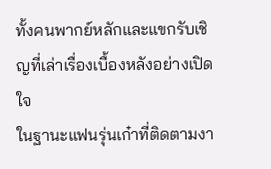ทั้งคนพากย์หลักและแขกรับเชิญที่เล่าเรื่องเบื้องหลังอย่างเปิดใจ
ในฐานะแฟนรุ่นเก๋าที่ติดตามงา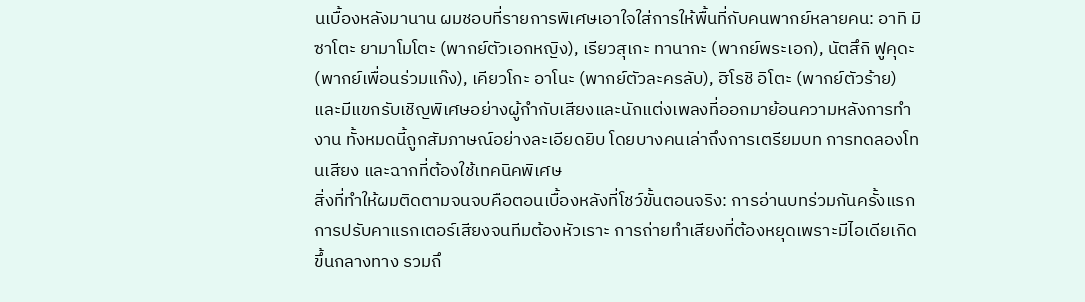นเบื้องหลังมานาน ผมชอบที่รายการพิเศษเอาใจใส่การให้พื้นที่กับคนพากย์หลายคน: อาทิ มิซาโตะ ยามาโมโตะ (พากย์ตัวเอกหญิง), เรียวสุเกะ ทานากะ (พากย์พระเอก), นัตสึกิ ฟูคุดะ (พากย์เพื่อนร่วมแก๊ง), เคียวโกะ อาโนะ (พากย์ตัวละครลับ), ฮิโรชิ อิโตะ (พากย์ตัวร้าย) และมีแขกรับเชิญพิเศษอย่างผู้กำกับเสียงและนักแต่งเพลงที่ออกมาย้อนความหลังการทำงาน ทั้งหมดนี้ถูกสัมภาษณ์อย่างละเอียดยิบ โดยบางคนเล่าถึงการเตรียมบท การทดลองโทนเสียง และฉากที่ต้องใช้เทคนิคพิเศษ
สิ่งที่ทำให้ผมติดตามจนจบคือตอนเบื้องหลังที่โชว์ขั้นตอนจริง: การอ่านบทร่วมกันครั้งแรก การปรับคาแรกเตอร์เสียงจนทีมต้องหัวเราะ การถ่ายทำเสียงที่ต้องหยุดเพราะมีไอเดียเกิดขึ้นกลางทาง รวมถึ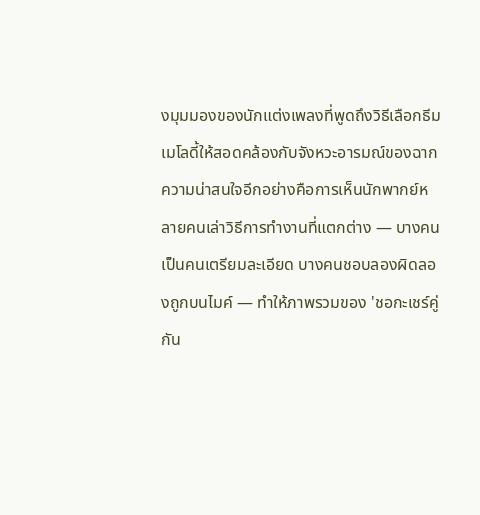งมุมมองของนักแต่งเพลงที่พูดถึงวิธีเลือกธีมเมโลดี้ให้สอดคล้องกับจังหวะอารมณ์ของฉาก ความน่าสนใจอีกอย่างคือการเห็นนักพากย์หลายคนเล่าวิธีการทำงานที่แตกต่าง — บางคนเป็นคนเตรียมละเอียด บางคนชอบลองผิดลองถูกบนไมค์ — ทำให้ภาพรวมของ 'ชอกะเชร์คู่กัน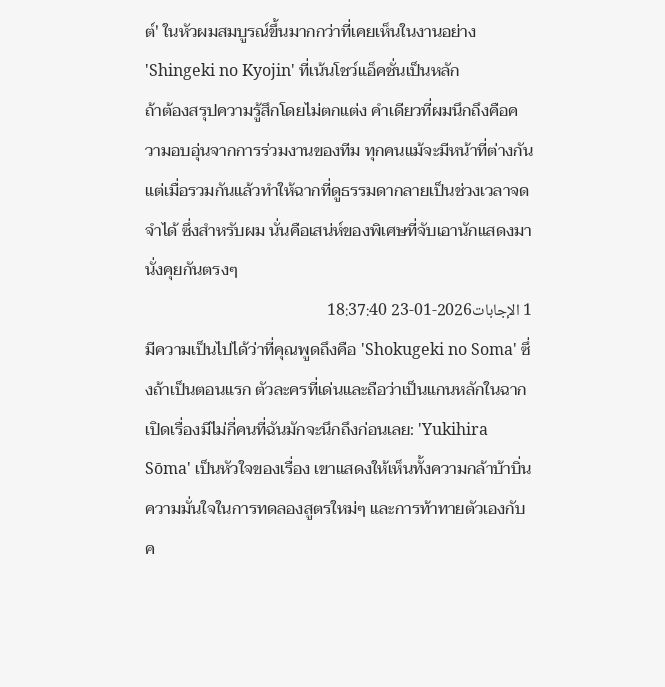ต์' ในหัวผมสมบูรณ์ขึ้นมากกว่าที่เคยเห็นในงานอย่าง 'Shingeki no Kyojin' ที่เน้นโชว์แอ็คชั่นเป็นหลัก
ถ้าต้องสรุปความรู้สึกโดยไม่ตกแต่ง คำเดียวที่ผมนึกถึงคือความอบอุ่นจากการร่วมงานของทีม ทุกคนแม้จะมีหน้าที่ต่างกัน แต่เมื่อรวมกันแล้วทำให้ฉากที่ดูธรรมดากลายเป็นช่วงเวลาจดจำได้ ซึ่งสำหรับผม นั่นคือเสน่ห์ของพิเศษที่จับเอานักแสดงมานั่งคุยกันตรงๆ
1 الإجابات2026-01-23 18:37:40
มีความเป็นไปได้ว่าที่คุณพูดถึงคือ 'Shokugeki no Soma' ซึ่งถ้าเป็นตอนแรก ตัวละครที่เด่นและถือว่าเป็นแกนหลักในฉากเปิดเรื่องมีไม่กี่คนที่ฉันมักจะนึกถึงก่อนเลย: 'Yukihira Sōma' เป็นหัวใจของเรื่อง เขาแสดงให้เห็นทั้งความกล้าบ้าบิ่น ความมั่นใจในการทดลองสูตรใหม่ๆ และการท้าทายตัวเองกับค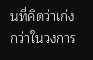นที่คิดว่าเก่งกว่าในวงการ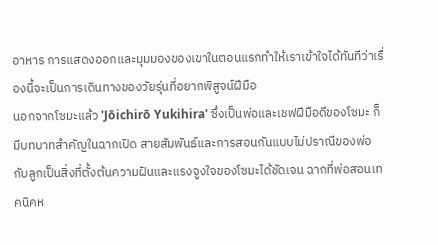อาหาร การแสดงออกและมุมมองของเขาในตอนแรกทำให้เราเข้าใจได้ทันทีว่าเรื่องนี้จะเป็นการเดินทางของวัยรุ่นที่อยากพิสูจน์ฝีมือ
นอกจากโซมะแล้ว 'Jōichirō Yukihira' ซึ่งเป็นพ่อและเชฟฝีมือดีของโซมะ ก็มีบทบาทสำคัญในฉากเปิด สายสัมพันธ์และการสอนกันแบบไม่ปราณีของพ่อกับลูกเป็นสิ่งที่ตั้งต้นความฝันและแรงจูงใจของโซมะได้ชัดเจน ฉากที่พ่อสอนเทคนิคห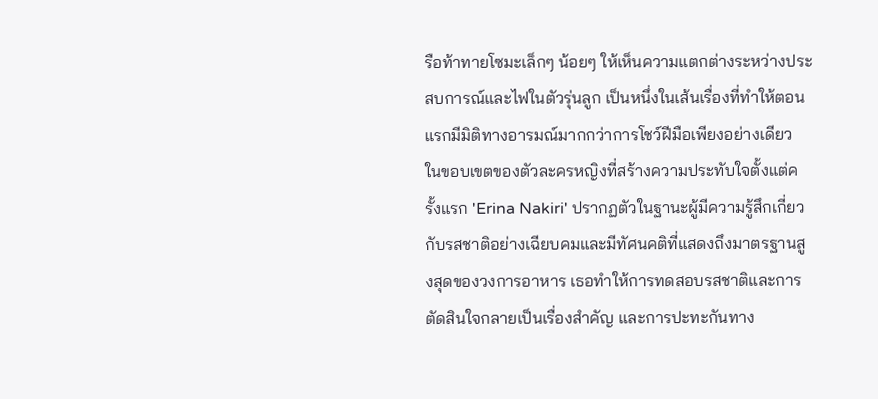รือท้าทายโซมะเล็กๆ น้อยๆ ให้เห็นความแตกต่างระหว่างประสบการณ์และไฟในตัวรุ่นลูก เป็นหนึ่งในเส้นเรื่องที่ทำให้ตอนแรกมีมิติทางอารมณ์มากกว่าการโชว์ฝีมือเพียงอย่างเดียว
ในขอบเขตของตัวละครหญิงที่สร้างความประทับใจตั้งแต่ครั้งแรก 'Erina Nakiri' ปรากฏตัวในฐานะผู้มีความรู้สึกเกี่ยวกับรสชาติอย่างเฉียบคมและมีทัศนคติที่แสดงถึงมาตรฐานสูงสุดของวงการอาหาร เธอทำให้การทดสอบรสชาติและการตัดสินใจกลายเป็นเรื่องสำคัญ และการปะทะกันทาง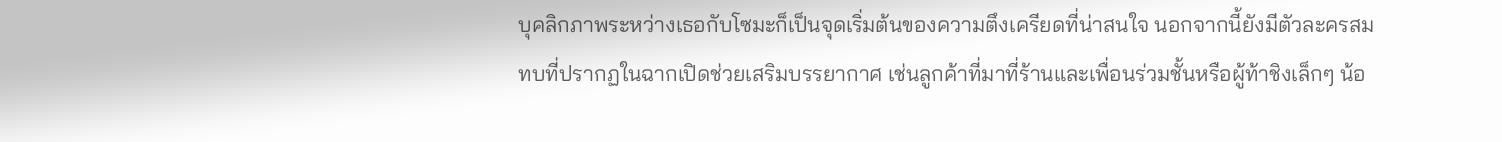บุคลิกภาพระหว่างเธอกับโซมะก็เป็นจุดเริ่มต้นของความตึงเครียดที่น่าสนใจ นอกจากนี้ยังมีตัวละครสมทบที่ปรากฏในฉากเปิดช่วยเสริมบรรยากาศ เช่นลูกค้าที่มาที่ร้านและเพื่อนร่วมชั้นหรือผู้ท้าชิงเล็กๆ น้อ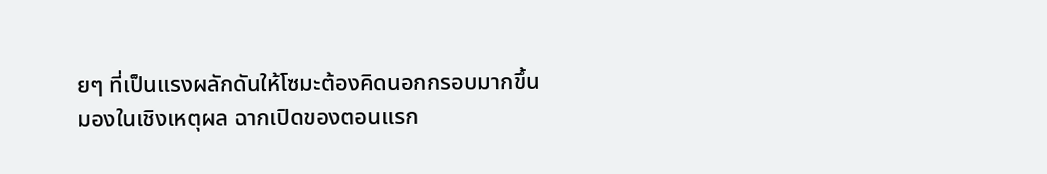ยๆ ที่เป็นแรงผลักดันให้โซมะต้องคิดนอกกรอบมากขึ้น
มองในเชิงเหตุผล ฉากเปิดของตอนแรก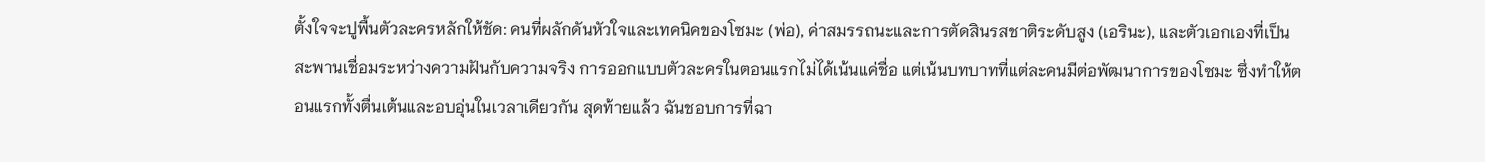ตั้งใจจะปูพื้นตัวละครหลักให้ชัด: คนที่ผลักดันหัวใจและเทคนิคของโซมะ (พ่อ), ค่าสมรรถนะและการตัดสินรสชาติระดับสูง (เอรินะ), และตัวเอกเองที่เป็นสะพานเชื่อมระหว่างความฝันกับความจริง การออกแบบตัวละครในตอนแรกไม่ได้เน้นแค่ชื่อ แต่เน้นบทบาทที่แต่ละคนมีต่อพัฒนาการของโซมะ ซึ่งทำให้ตอนแรกทั้งตื่นเต้นและอบอุ่นในเวลาเดียวกัน สุดท้ายแล้ว ฉันชอบการที่ฉา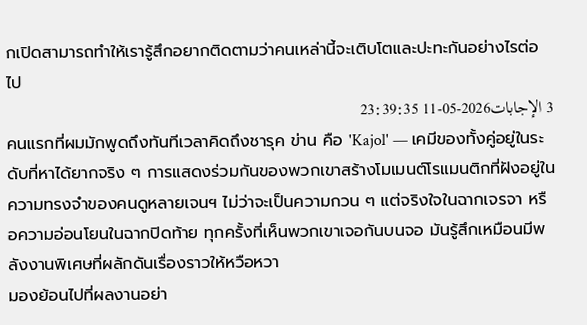กเปิดสามารถทำให้เรารู้สึกอยากติดตามว่าคนเหล่านี้จะเติบโตและปะทะกันอย่างไรต่อไป
3 الإجابات2026-05-11 23:39:35
คนแรกที่ผมมักพูดถึงทันทีเวลาคิดถึงชารุค ข่าน คือ 'Kajol' — เคมีของทั้งคู่อยู่ในระดับที่หาได้ยากจริง ๆ การแสดงร่วมกันของพวกเขาสร้างโมเมนต์โรแมนติกที่ฝังอยู่ในความทรงจำของคนดูหลายเจนฯ ไม่ว่าจะเป็นความกวน ๆ แต่จริงใจในฉากเจรจา หรือความอ่อนโยนในฉากปิดท้าย ทุกครั้งที่เห็นพวกเขาเจอกันบนจอ มันรู้สึกเหมือนมีพลังงานพิเศษที่ผลักดันเรื่องราวให้หวือหวา
มองย้อนไปที่ผลงานอย่า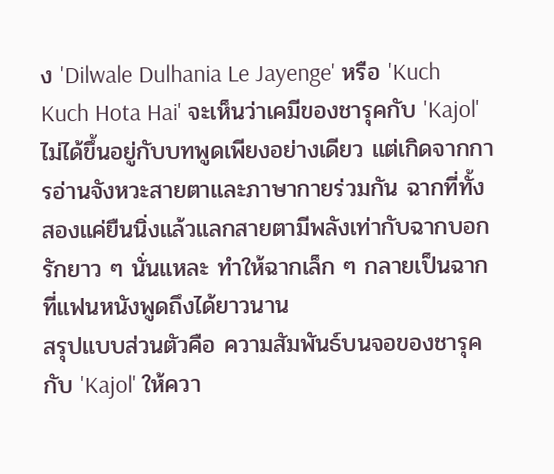ง 'Dilwale Dulhania Le Jayenge' หรือ 'Kuch Kuch Hota Hai' จะเห็นว่าเคมีของชารุคกับ 'Kajol' ไม่ได้ขึ้นอยู่กับบทพูดเพียงอย่างเดียว แต่เกิดจากการอ่านจังหวะสายตาและภาษากายร่วมกัน ฉากที่ทั้งสองแค่ยืนนิ่งแล้วแลกสายตามีพลังเท่ากับฉากบอกรักยาว ๆ นั่นแหละ ทำให้ฉากเล็ก ๆ กลายเป็นฉากที่แฟนหนังพูดถึงได้ยาวนาน
สรุปแบบส่วนตัวคือ ความสัมพันธ์บนจอของชารุคกับ 'Kajol' ให้ควา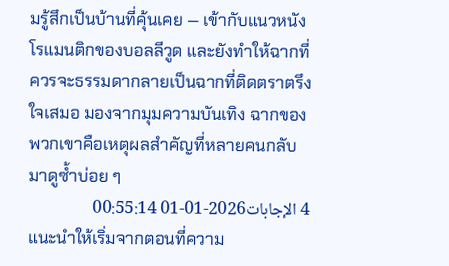มรู้สึกเป็นบ้านที่คุ้นเคย — เข้ากับแนวหนังโรแมนติกของบอลลีวูด และยังทำให้ฉากที่ควรจะธรรมดากลายเป็นฉากที่ติดตราตรึงใจเสมอ มองจากมุมความบันเทิง ฉากของพวกเขาคือเหตุผลสำคัญที่หลายคนกลับมาดูซ้ำบ่อย ๆ
4 الإجابات2026-01-01 00:55:14
แนะนำให้เริ่มจากตอนที่ความ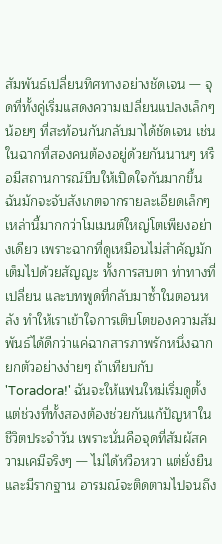สัมพันธ์เปลี่ยนทิศทางอย่างชัดเจน — จุดที่ทั้งคู่เริ่มแสดงความเปลี่ยนแปลงเล็กๆ น้อยๆ ที่สะท้อนกันกลับมาได้ชัดเจน เช่น ในฉากที่สองคนต้องอยู่ด้วยกันนานๆ หรือมีสถานการณ์บีบให้เปิดใจกันมากขึ้น
ฉันมักจะจับสังเกตจากรายละเอียดเล็กๆ เหล่านี้มากกว่าโมเมนต์ใหญ่โตเพียงอย่างเดียว เพราะฉากที่ดูเหมือนไม่สำคัญมักเต็มไปด้วยสัญญะ ทั้งการสบตา ท่าทางที่เปลี่ยน และบทพูดที่กลับมาซ้ำในตอนหลัง ทำให้เราเข้าใจการเติบโตของความสัมพันธ์ได้ดีกว่าแค่ฉากสารภาพรักหนึ่งฉาก
ยกตัวอย่างง่ายๆ ถ้าเทียบกับ 'Toradora!' ฉันจะให้แฟนใหม่เริ่มดูตั้งแต่ช่วงที่ทั้งสองต้องช่วยกันแก้ปัญหาในชีวิตประจำวัน เพราะนั่นคือจุดที่สัมผัสความเคมีจริงๆ — ไม่ได้หวือหวา แต่ยั่งยืนและมีรากฐาน อารมณ์จะติดตามไปจนถึง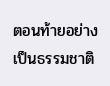ตอนท้ายอย่างเป็นธรรมชาติ